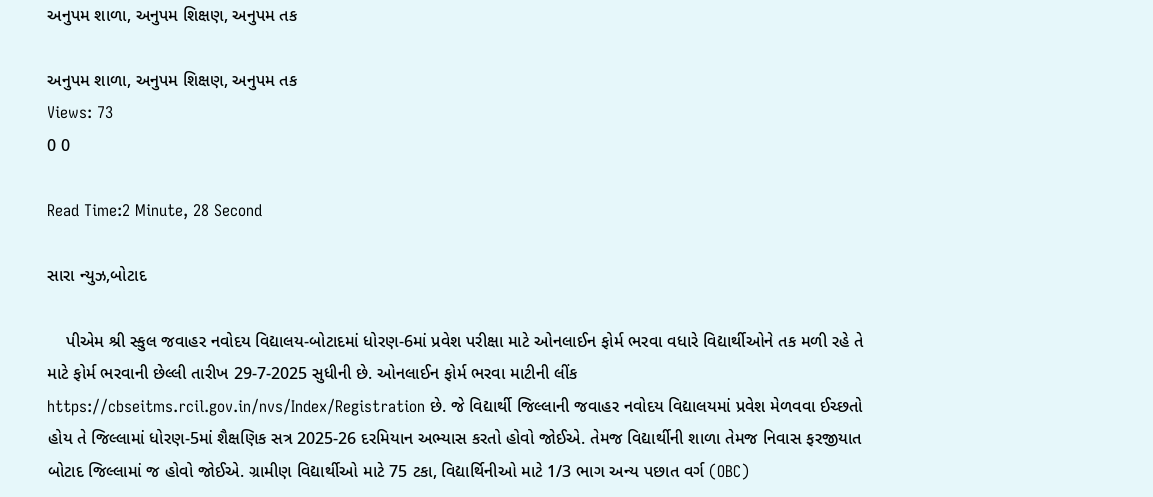અનુપમ શાળા, અનુપમ શિક્ષણ, અનુપમ તક

અનુપમ શાળા, અનુપમ શિક્ષણ, અનુપમ તક
Views: 73
0 0

Read Time:2 Minute, 28 Second

સારા ન્યુઝ,બોટાદ

    પીએમ શ્રી સ્કુલ જવાહર નવોદય વિદ્યાલય-બોટાદમાં ધોરણ-6માં પ્રવેશ પરીક્ષા માટે ઓનલાઈન ફોર્મ ભરવા વધારે વિદ્યાર્થીઓને તક મળી રહે તે માટે ફોર્મ ભરવાની છેલ્લી તારીખ 29-7-2025 સુધીની છે. ઓનલાઈન ફોર્મ ભરવા માટીની લીંક https://cbseitms.rcil.gov.in/nvs/Index/Registration છે. જે વિદ્યાર્થી જિલ્લાની જવાહર નવોદય વિદ્યાલયમાં પ્રવેશ મેળવવા ઈચ્છતો હોય તે જિલ્લામાં ધોરણ-5માં શૈક્ષણિક સત્ર 2025-26 દરમિયાન અભ્યાસ કરતો હોવો જોઈએ. તેમજ વિદ્યાર્થીની શાળા તેમજ નિવાસ ફરજીયાત બોટાદ જિલ્લામાં જ હોવો જોઈએ. ગ્રામીણ વિદ્યાર્થીઓ માટે 75 ટકા, વિદ્યાર્થિનીઓ માટે 1/3 ભાગ અન્ય પછાત વર્ગ (OBC)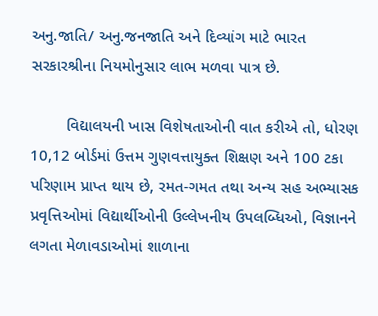અનુ.જાતિ/ અનુ.જનજાતિ અને દિવ્યાંગ માટે ભારત સરકારશ્રીના નિયમોનુસાર લાભ મળવા પાત્ર છે.

        વિદ્યાલયની ખાસ વિશેષતાઓની વાત કરીએ તો, ધોરણ 10,12 બોર્ડમાં ઉત્તમ ગુણવત્તાયુક્ત શિક્ષણ અને 100 ટકા પરિણામ પ્રાપ્ત થાય છે, રમત-ગમત તથા અન્ય સહ અભ્યાસક પ્રવૃત્તિઓમાં વિદ્યાર્થીઓની ઉલ્લેખનીય ઉપલબ્ધિઓ, વિજ્ઞાનને લગતા મેળાવડાઓમાં શાળાના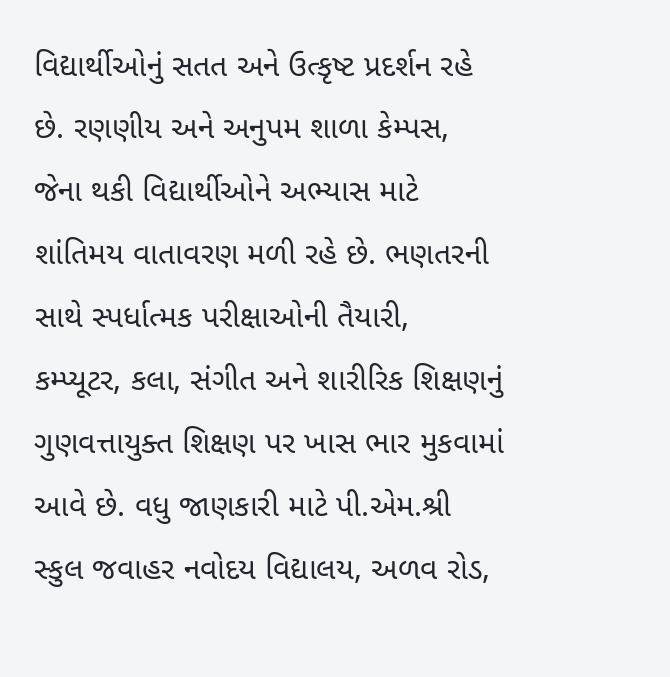વિદ્યાર્થીઓનું સતત અને ઉત્કૃષ્ટ પ્રદર્શન રહે છે. રણણીય અને અનુપમ શાળા કેમ્પસ, જેના થકી વિદ્યાર્થીઓને અભ્યાસ માટે શાંતિમય વાતાવરણ મળી રહે છે. ભણતરની સાથે સ્પર્ધાત્મક પરીક્ષાઓની તૈયારી, કમ્પ્યૂટર, કલા, સંગીત અને શારીરિક શિક્ષણનું ગુણવત્તાયુક્ત શિક્ષણ પર ખાસ ભાર મુકવામાં આવે છે. વધુ જાણકારી માટે પી.એમ.શ્રી સ્કુલ જવાહર નવોદય વિદ્યાલય, અળવ રોડ,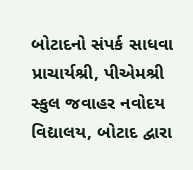બોટાદનો સંપર્ક સાધવા પ્રાચાર્યશ્રી, પીએમશ્રી સ્કુલ જવાહર નવોદય વિદ્યાલય, બોટાદ દ્વારા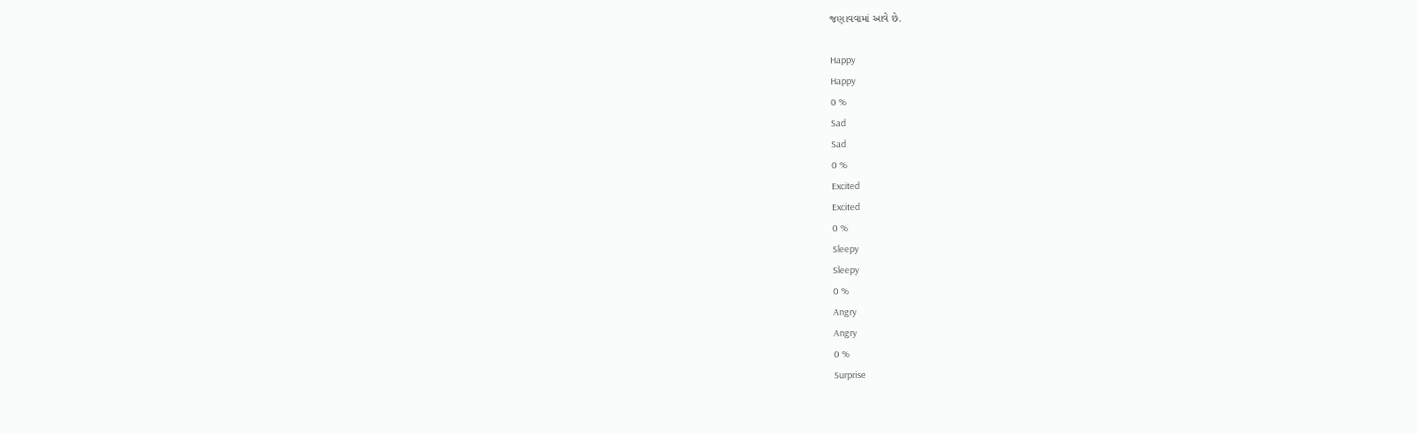જણાવવામાં આવે છે.

Happy
Happy
0 %
Sad
Sad
0 %
Excited
Excited
0 %
Sleepy
Sleepy
0 %
Angry
Angry
0 %
Surprise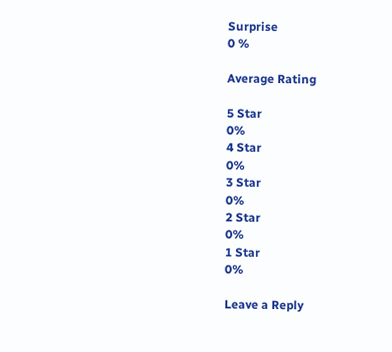Surprise
0 %

Average Rating

5 Star
0%
4 Star
0%
3 Star
0%
2 Star
0%
1 Star
0%

Leave a Reply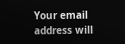Your email address will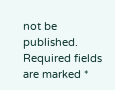not be published. Required fields are marked *